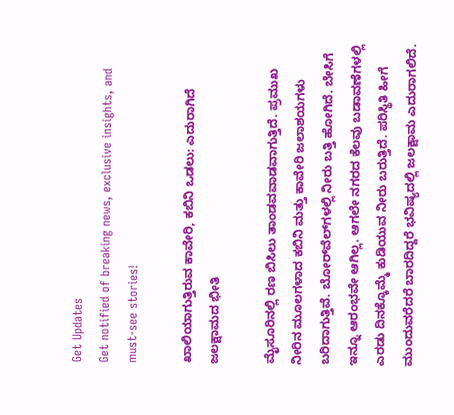Get Updates
Get notified of breaking news, exclusive insights, and must-see stories!

ಖಾಲಿಯಾಗುತ್ತಿರುವ ಕಾವೇರಿ, ಕಬಿನಿ ಒಡಲು: ಎದುರಾಗಿದೆ ಜಲಕ್ಷಾಮದ ಭೀತಿ

ಮೈಸೂರಿನಲ್ಲಿ ರಣ ಬಿಸಿಲು ತಾಂಡವವಾಡವಾಗುತ್ತಿದೆ. ಪ್ರಮುಖ ನೀರಿನ ಮೂಲಗಳಾದ ಕಬಿನಿ ಮತ್ತು ಕಾವೇರಿ ಜಲಾಶಯಗಳು ಬರಿದಾಗುತ್ತಿವೆ. ಬೋರ್‌ವೆಲ್‌ಗಳಲ್ಲಿ ನೀರು ಬತ್ತಿ ಹೋಗಿದೆ. ಬೇಸಿಗೆ ಇನ್ನೂ ಆರಂಭವೇ ಆಗಿಲ್ಲ. ಆಗಲೇ ನಗರದ ಕೆಲವು ಬಡಾವಣೆಗಳಲ್ಲಿ ಎರಡು ದಿನಕ್ಕೊಮ್ಮೆ ಕುಡಿಯುವ ನೀರು ಬರುತ್ತಿದೆ. ಪರಿಸ್ಥಿತಿ ಹೀಗೆ ಮುಂದುವರೆದರೆ ಬಾರದಿದ್ದರೆ ಭವಿಷ್ಯದಲ್ಲಿ ಜಲಕ್ಷಾಮ ಎದುರಾಗಲಿದೆ.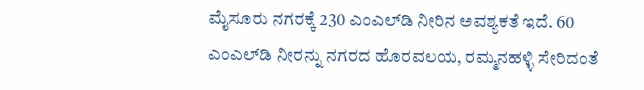ಮೈಸೂರು ನಗರಕ್ಕೆ 230 ಎಂಎಲ್‌ಡಿ ನೀರಿನ ಅವಶ್ಯಕತೆ ಇದೆ. 60 ಎಂಎಲ್‌ಡಿ ನೀರನ್ನು ನಗರದ ಹೊರವಲಯ, ರಮ್ಮನಹಳ್ಳಿ ಸೇರಿದಂತೆ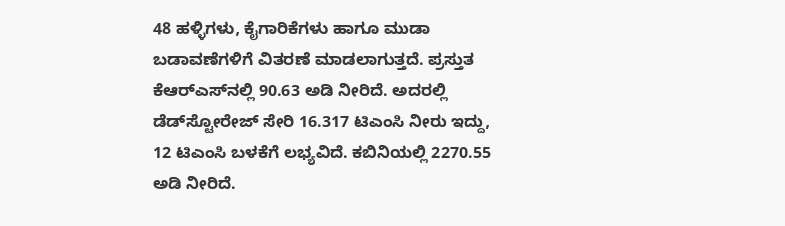48 ಹಳ್ಳಿಗಳು, ಕೈಗಾರಿಕೆಗಳು ಹಾಗೂ ಮುಡಾ ಬಡಾವಣೆಗಳಿಗೆ ವಿತರಣೆ ಮಾಡಲಾಗುತ್ತದೆ. ಪ್ರಸ್ತುತ ಕೆಆರ್‌ಎಸ್‌ನಲ್ಲಿ 90.63 ಅಡಿ ನೀರಿದೆ. ಅದರಲ್ಲಿ ಡೆಡ್‌ಸ್ಟೋರೇಜ್ ಸೇರಿ 16.317 ಟಿಎಂಸಿ ನೀರು ಇದ್ದು, 12 ಟಿಎಂಸಿ ಬಳಕೆಗೆ ಲಭ್ಯವಿದೆ. ಕಬಿನಿಯಲ್ಲಿ 2270.55 ಅಡಿ ನೀರಿದೆ.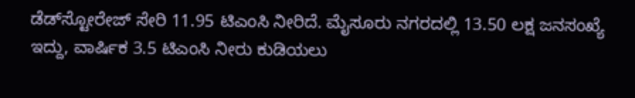ಡೆಡ್‌ಸ್ಟೋರೇಜ್ ಸೇರಿ 11.95 ಟಿಎಂಸಿ ನೀರಿದೆ. ಮೈಸೂರು ನಗರದಲ್ಲಿ 13.50 ಲಕ್ಷ ಜನಸಂಖ್ಯೆ ಇದ್ದು, ವಾರ್ಷಿಕ 3.5 ಟಿಎಂಸಿ ನೀರು ಕುಡಿಯಲು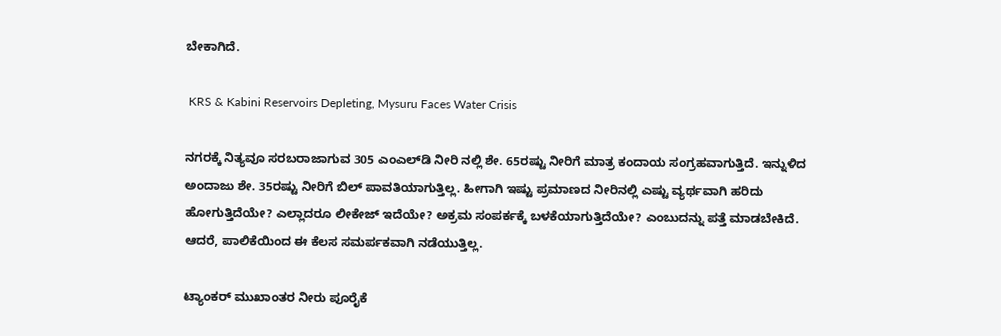ಬೇಕಾಗಿದೆ.

 KRS & Kabini Reservoirs Depleting, Mysuru Faces Water Crisis

ನಗರಕ್ಕೆ ನಿತ್ಯವೂ ಸರಬರಾಜಾಗುವ 305 ಎಂಎಲ್‌ಡಿ ನೀರಿ ನಲ್ಲಿ ಶೇ. 65ರಷ್ಟು ನೀರಿಗೆ ಮಾತ್ರ ಕಂದಾಯ ಸಂಗ್ರಹವಾಗುತ್ತಿದೆ. ಇನ್ನುಳಿದ ಅಂದಾಜು ಶೇ. 35ರಷ್ಟು ನೀರಿಗೆ ಬಿಲ್ ಪಾವತಿಯಾಗುತ್ತಿಲ್ಲ. ಹೀಗಾಗಿ ಇಷ್ಟು ಪ್ರಮಾಣದ ನೀರಿನಲ್ಲಿ ಎಷ್ಟು ವ್ಯರ್ಥವಾಗಿ ಹರಿದು ಹೋಗುತ್ತಿದೆಯೇ? ಎಲ್ಲಾದರೂ ಲೀಕೇಜ್ ಇದೆಯೇ? ಅಕ್ರಮ ಸಂಪರ್ಕಕ್ಕೆ ಬಳಕೆಯಾಗುತ್ತಿದೆಯೇ? ಎಂಬುದನ್ನು ಪತ್ತೆ ಮಾಡಬೇಕಿದೆ. ಆದರೆ, ಪಾಲಿಕೆಯಿಂದ ಈ ಕೆಲಸ ಸಮರ್ಪಕವಾಗಿ ನಡೆಯುತ್ತಿಲ್ಲ.

ಟ್ಯಾಂಕರ್ ಮುಖಾಂತರ ನೀರು ಪೂರೈಕೆ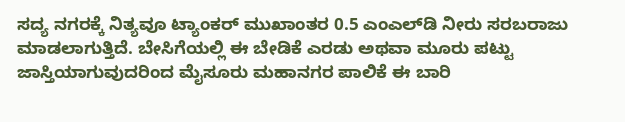ಸದ್ಯ ನಗರಕ್ಕೆ ನಿತ್ಯವೂ ಟ್ಯಾಂಕರ್ ಮುಖಾಂತರ 0.5 ಎಂಎಲ್‌ಡಿ ನೀರು ಸರಬರಾಜು ಮಾಡಲಾಗುತ್ತಿದೆ. ಬೇಸಿಗೆಯಲ್ಲಿ ಈ ಬೇಡಿಕೆ ಎರಡು ಅಥವಾ ಮೂರು ಪಟ್ಟು ಜಾಸ್ತಿಯಾಗುವುದರಿಂದ ಮೈಸೂರು ಮಹಾನಗರ ಪಾಲಿಕೆ ಈ ಬಾರಿ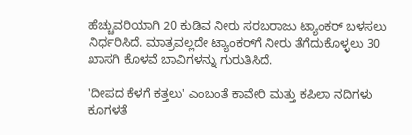ಹೆಚ್ಚುವರಿಯಾಗಿ 20 ಕುಡಿವ ನೀರು ಸರಬರಾಜು ಟ್ಯಾಂಕರ್ ಬಳಸಲು ನಿರ್ಧರಿಸಿದೆ. ಮಾತ್ರವಲ್ಲದೇ ಟ್ಯಾಂಕರ್‌ಗೆ ನೀರು ತೆಗೆದುಕೊಳ್ಳಲು 30 ಖಾಸಗಿ ಕೊಳವೆ ಬಾವಿಗಳನ್ನು ಗುರುತಿಸಿದೆ.

'ದೀಪದ ಕೆಳಗೆ ಕತ್ತಲು' ಎಂಬಂತೆ ಕಾವೇರಿ ಮತ್ತು ಕಪಿಲಾ ನದಿಗಳು ಕೂಗಳತೆ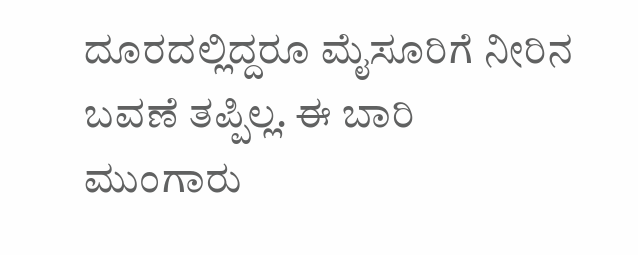ದೂರದಲ್ಲಿದ್ದರೂ ಮೈಸೂರಿಗೆ ನೀರಿನ ಬವಣೆ ತಪ್ಪಿಲ್ಲ. ಈ ಬಾರಿ ಮುಂಗಾರು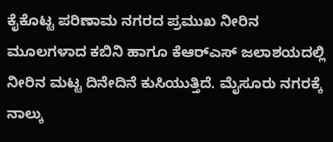ಕೈಕೊಟ್ಟ ಪರಿಣಾಮ ನಗರದ ಪ್ರಮುಖ ನೀರಿನ ಮೂಲಗಳಾದ ಕಬಿನಿ ಹಾಗೂ ಕೆಆರ್‌ಎಸ್ ಜಲಾಶಯದಲ್ಲಿ ನೀರಿನ ಮಟ್ಟ ದಿನೇದಿನೆ ಕುಸಿಯುತ್ತಿದೆ. ಮೈಸೂರು ನಗರಕ್ಕೆ ನಾಲ್ಕು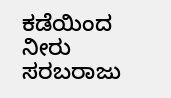ಕಡೆಯಿಂದ ನೀರು ಸರಬರಾಜು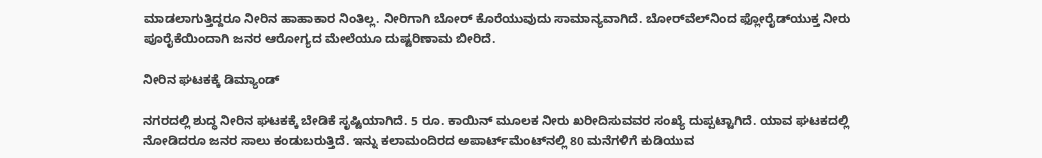ಮಾಡಲಾಗುತ್ತಿದ್ದರೂ ನೀರಿನ ಹಾಹಾಕಾರ ನಿಂತಿಲ್ಲ. ನೀರಿಗಾಗಿ ಬೋರ್ ಕೊರೆಯುವುದು ಸಾಮಾನ್ಯವಾಗಿದೆ. ಬೋರ್‌ವೆಲ್‌ನಿಂದ ಫ್ಲೋರೈಡ್‌ಯುಕ್ತ ನೀರು ಪೂರೈಕೆಯಿಂದಾಗಿ ಜನರ ಆರೋಗ್ಯದ ಮೇಲೆಯೂ ದುಷ್ಟರಿಣಾಮ ಬೀರಿದೆ.

ನೀರಿನ ಘಟಕಕ್ಕೆ ಡಿಮ್ಯಾಂಡ್

ನಗರದಲ್ಲಿ ಶುದ್ಧ ನೀರಿನ ಘಟಕಕ್ಕೆ ಬೇಡಿಕೆ ಸೃಷ್ಟಿಯಾಗಿದೆ. 5 ರೂ. ಕಾಯಿನ್ ಮೂಲಕ ನೀರು ಖರೀದಿಸುವವರ ಸಂಖ್ಯೆ ದುಪ್ಪಟ್ಟಾಗಿದೆ. ಯಾವ ಘಟಕದಲ್ಲಿ ನೋಡಿದರೂ ಜನರ ಸಾಲು ಕಂಡುಬರುತ್ತಿದೆ. ಇನ್ನು ಕಲಾಮಂದಿರದ ಅಪಾರ್ಟ್‌ಮೆಂಟ್‌ನಲ್ಲಿ 80 ಮನೆಗಳಿಗೆ ಕುಡಿಯುವ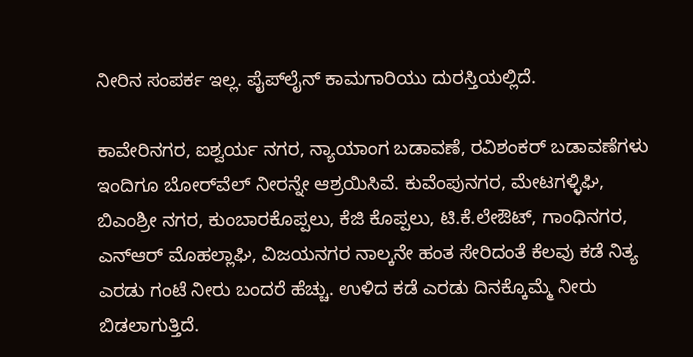ನೀರಿನ ಸಂಪರ್ಕ ಇಲ್ಲ. ಪೈಪ್‌ಲೈನ್ ಕಾಮಗಾರಿಯು ದುರಸ್ತಿಯಲ್ಲಿದೆ.

ಕಾವೇರಿನಗರ, ಐಶ್ವರ್ಯ ನಗರ, ನ್ಯಾಯಾಂಗ ಬಡಾವಣೆ, ರವಿಶಂಕರ್ ಬಡಾವಣೆಗಳು ಇಂದಿಗೂ ಬೋರ್‌ವೆಲ್ ನೀರನ್ನೇ ಆಶ್ರಯಿಸಿವೆ. ಕುವೆಂಪುನಗರ, ಮೇಟಗಳ್ಳಿಘಿ, ಬಿಎಂಶ್ರೀ ನಗರ, ಕುಂಬಾರಕೊಪ್ಪಲು, ಕೆಜಿ ಕೊಪ್ಪಲು, ಟಿ.ಕೆ.ಲೇಔಟ್, ಗಾಂಧಿನಗರ, ಎನ್‌ಆರ್ ಮೊಹಲ್ಲಾಘಿ, ವಿಜಯನಗರ ನಾಲ್ಕನೇ ಹಂತ ಸೇರಿದಂತೆ ಕೆಲವು ಕಡೆ ನಿತ್ಯ ಎರಡು ಗಂಟೆ ನೀರು ಬಂದರೆ ಹೆಚ್ಚು. ಉಳಿದ ಕಡೆ ಎರಡು ದಿನಕ್ಕೊಮ್ಮೆ ನೀರು ಬಿಡಲಾಗುತ್ತಿದೆ.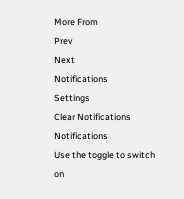More From
Prev
Next
Notifications
Settings
Clear Notifications
Notifications
Use the toggle to switch on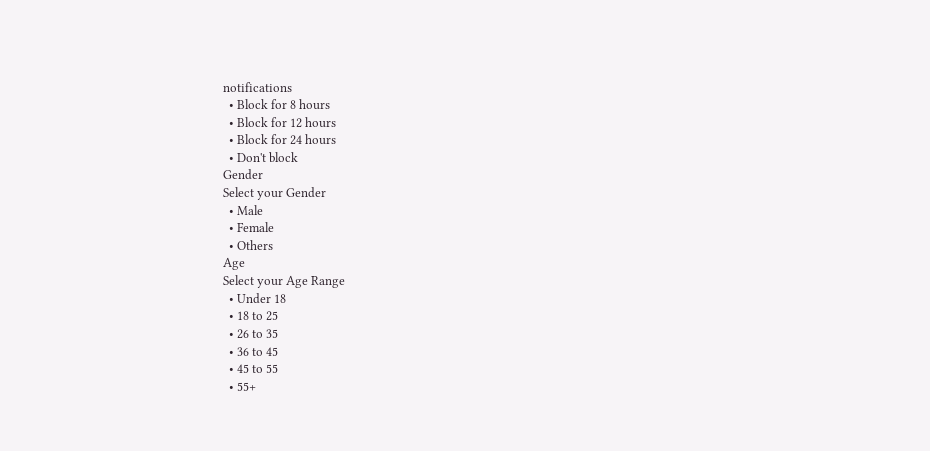notifications
  • Block for 8 hours
  • Block for 12 hours
  • Block for 24 hours
  • Don't block
Gender
Select your Gender
  • Male
  • Female
  • Others
Age
Select your Age Range
  • Under 18
  • 18 to 25
  • 26 to 35
  • 36 to 45
  • 45 to 55
  • 55+